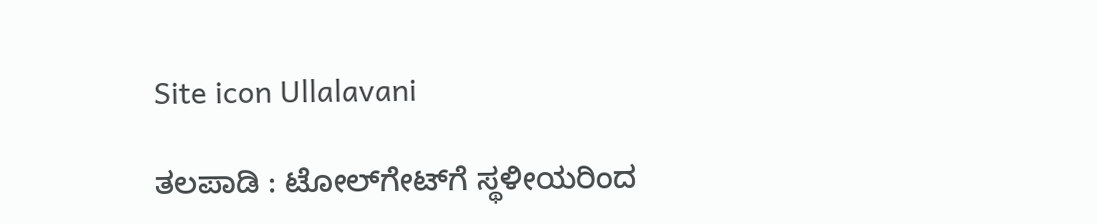Site icon Ullalavani

ತಲಪಾಡಿ : ಟೋಲ್‍ಗೇಟ್‍ಗೆ ಸ್ಥಳೀಯರಿಂದ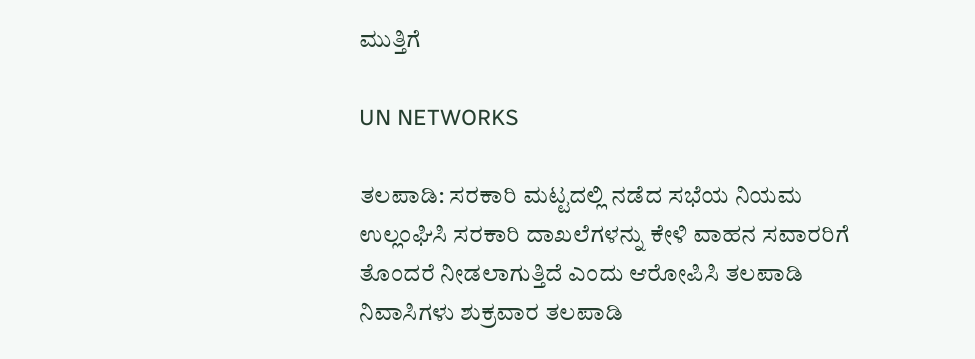ಮುತ್ತಿಗೆ

UN NETWORKS

ತಲಪಾಡಿ: ಸರಕಾರಿ ಮಟ್ಟದಲ್ಲಿ ನಡೆದ ಸಭೆಯ ನಿಯಮ ಉಲ್ಲಂಘಿಸಿ ಸರಕಾರಿ ದಾಖಲೆಗಳನ್ನು ಕೇಳಿ ವಾಹನ ಸವಾರರಿಗೆ ತೊಂದರೆ ನೀಡಲಾಗುತ್ತಿದೆ ಎಂದು ಆರೋಪಿಸಿ ತಲಪಾಡಿ ನಿವಾಸಿಗಳು ಶುಕ್ರವಾರ ತಲಪಾಡಿ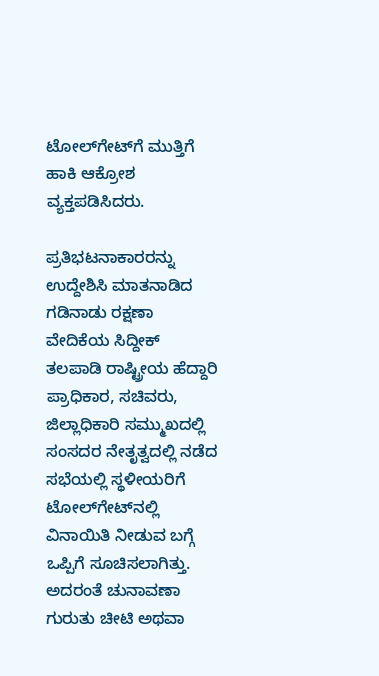ಟೋಲ್‍ಗೇಟ್‍ಗೆ ಮುತ್ತಿಗೆ ಹಾಕಿ ಆಕ್ರೋಶ ವ್ಯಕ್ತಪಡಿಸಿದರು.

ಪ್ರತಿಭಟನಾಕಾರರನ್ನು ಉದ್ದೇಶಿಸಿ ಮಾತನಾಡಿದ ಗಡಿನಾಡು ರಕ್ಷಣಾ ವೇದಿಕೆಯ ಸಿದ್ದೀಕ್ ತಲಪಾಡಿ ರಾಷ್ಟ್ರೀಯ ಹೆದ್ದಾರಿ ಪ್ರಾಧಿಕಾರ, ಸಚಿವರು, ಜಿಲ್ಲಾಧಿಕಾರಿ ಸಮ್ಮುಖದಲ್ಲಿ ಸಂಸದರ ನೇತೃತ್ವದಲ್ಲಿ ನಡೆದ ಸಭೆಯಲ್ಲಿ ಸ್ಥಳೀಯರಿಗೆ ಟೋಲ್‍ಗೇಟ್‍ನಲ್ಲಿ ವಿನಾಯಿತಿ ನೀಡುವ ಬಗ್ಗೆ ಒಪ್ಪಿಗೆ ಸೂಚಿಸಲಾಗಿತ್ತು. ಅದರಂತೆ ಚುನಾವಣಾ ಗುರುತು ಚೀಟಿ ಅಥವಾ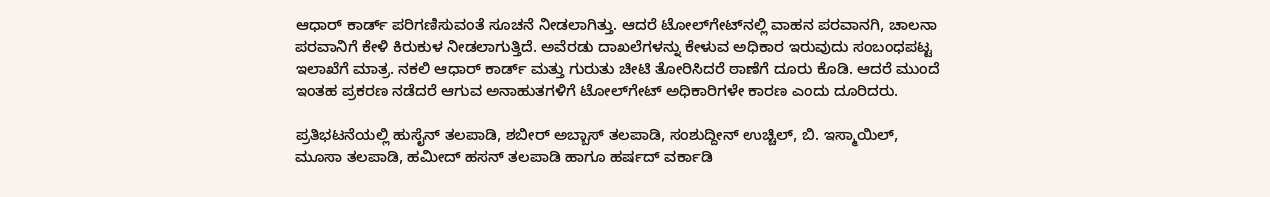ಆಧಾರ್ ಕಾರ್ಡ್ ಪರಿಗಣಿಸುವಂತೆ ಸೂಚನೆ ನೀಡಲಾಗಿತ್ತು. ಆದರೆ ಟೋಲ್‍ಗೇಟ್‍ನಲ್ಲಿ ವಾಹನ ಪರವಾನಗಿ, ಚಾಲನಾ ಪರವಾನಿಗೆ ಕೇಳಿ ಕಿರುಕುಳ ನೀಡಲಾಗುತ್ತಿದೆ. ಅವೆರಡು ದಾಖಲೆಗಳನ್ನು ಕೇಳುವ ಅಧಿಕಾರ ಇರುವುದು ಸಂಬಂಧಪಟ್ಟ ಇಲಾಖೆಗೆ ಮಾತ್ರ. ನಕಲಿ ಆಧಾರ್ ಕಾರ್ಡ್ ಮತ್ತು ಗುರುತು ಚೀಟಿ ತೋರಿಸಿದರೆ ಠಾಣೆಗೆ ದೂರು ಕೊಡಿ. ಆದರೆ ಮುಂದೆ ಇಂತಹ ಪ್ರಕರಣ ನಡೆದರೆ ಆಗುವ ಅನಾಹುತಗಳಿಗೆ ಟೋಲ್‍ಗೇಟ್ ಅಧಿಕಾರಿಗಳೇ ಕಾರಣ ಎಂದು ದೂರಿದರು.

ಪ್ರತಿಭಟನೆಯಲ್ಲಿ ಹುಸೈನ್ ತಲಪಾಡಿ, ಶಬೀರ್ ಅಬ್ಬಾಸ್ ತಲಪಾಡಿ, ಸಂಶುದ್ದೀನ್ ಉಚ್ಚಿಲ್, ಬಿ. ಇಸ್ಮಾಯಿಲ್, ಮೂಸಾ ತಲಪಾಡಿ, ಹಮೀದ್ ಹಸನ್ ತಲಪಾಡಿ ಹಾಗೂ ಹರ್ಷದ್ ವರ್ಕಾಡಿ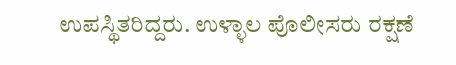ಉಪಸ್ಥಿತರಿದ್ದರು. ಉಳ್ಳಾಲ ಪೊಲೀಸರು ರಕ್ಷಣೆ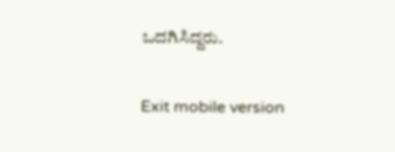ಒದಗಿಸಿದ್ದರು.

Exit mobile version